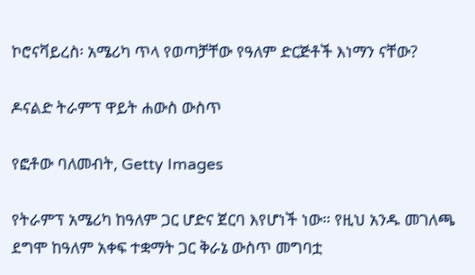ኮሮናቫይረስ፡ አሜሪካ ጥላ የወጣቻቸው የዓለም ድርጅቶች እነማን ናቸው?

ዶናልድ ትራምፕ ዋይት ሐውስ ውስጥ

የፎቶው ባለመብት, Getty Images

የትራምፕ አሜሪካ ከዓለም ጋር ሆድና ጀርባ እየሆነች ነው። የዚህ አንዱ መገለጫ ደግሞ ከዓለም አቀፍ ተቋማት ጋር ቅራኔ ውስጥ መግባቷ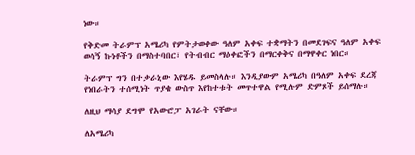ነው።

የቅድመ ትራምፕ አሜሪካ የምትታወቀው ዓለም አቀፍ ተቋማትን በመደገፍና ዓለም አቀፍ ወሳኝ ኩነቶችን በማስተባበር፣ የትብብር ማዕቀፎችን በማርቀቅና በማዋቀር ነበር።

ትራምፕ ግን በተቃራኒው እየሄዱ ይመስላሉ። እንዲያውም አሜሪካ በዓለም አቀፍ ደረጃ የነበራትን ተሰሚነት ጥያቄ ውስጥ እየከተቱት መጥተዋል የሚሉም ድምጾች ይሰማሉ።

ለዚህ ማሳያ ደግሞ የአውሮፓ አገራት ናቸው።

ለአሜሪካ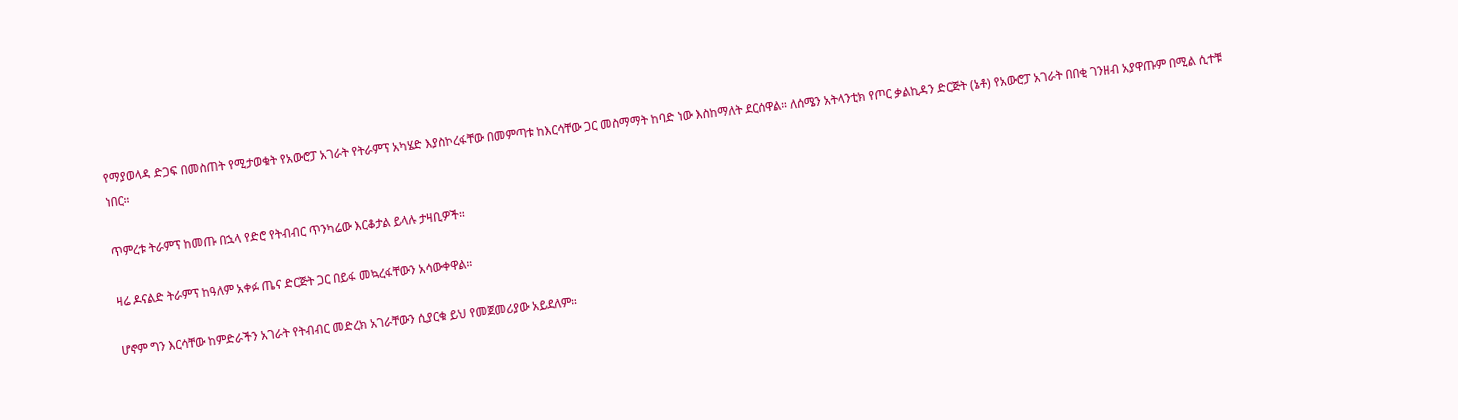የማያወላዳ ድጋፍ በመስጠት የሚታወቁት የአውሮፓ አገራት የትራምፕ አካሄድ እያስኮረፋቸው በመምጣቱ ከእርሳቸው ጋር መስማማት ከባድ ነው እስከማለት ደርሰዋል። ለሰሜን አትላንቲክ የጦር ቃልኪዳን ድርጅት (ኔቶ) የአውሮፓ አገራት በበቂ ገንዘብ አያዋጡም በሚል ሲተቹ ነበር።

ጥምረቱ ትራምፕ ከመጡ በኋላ የድሮ የትብብር ጥንካሬው እርቆታል ይላሉ ታዛቢዎች።

ዛሬ ዶናልድ ትራምፕ ከዓለም አቀፉ ጤና ድርጅት ጋር በይፋ መኳረፋቸውን አሳውቀዋል።

ሆኖም ግን እርሳቸው ከምድራችን አገራት የትብብር መድረክ አገራቸውን ሲያርቁ ይህ የመጀመሪያው አይደለም።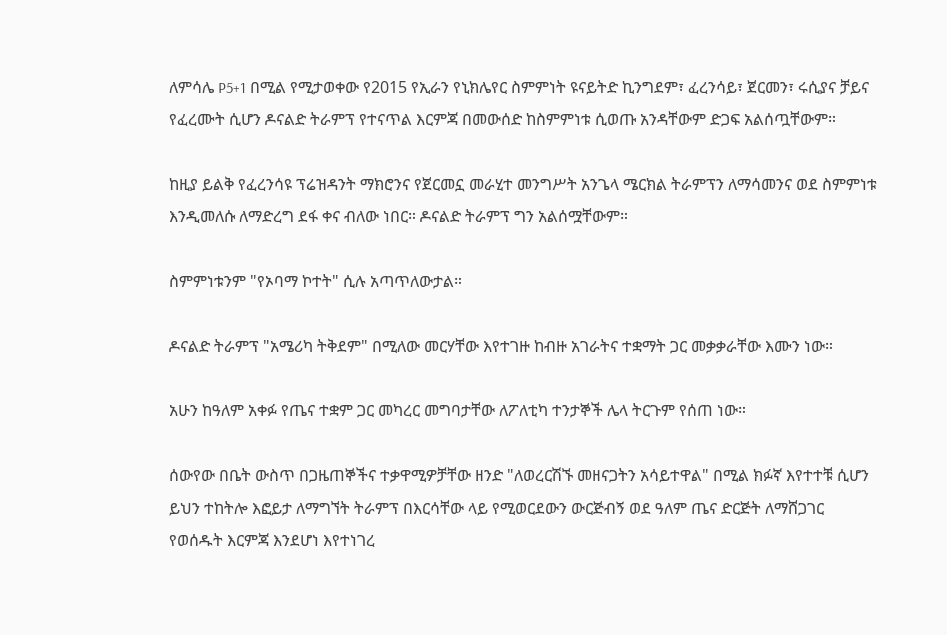ለምሳሌ P5+1 በሚል የሚታወቀው የ2015 የኢራን የኒክሌየር ስምምነት ዩናይትድ ኪንግደም፣ ፈረንሳይ፣ ጀርመን፣ ሩሲያና ቻይና የፈረሙት ሲሆን ዶናልድ ትራምፕ የተናጥል እርምጃ በመውሰድ ከስምምነቱ ሲወጡ አንዳቸውም ድጋፍ አልሰጧቸውም።

ከዚያ ይልቅ የፈረንሳዩ ፕሬዝዳንት ማክሮንና የጀርመኗ መራሂተ መንግሥት አንጌላ ሜርክል ትራምፕን ለማሳመንና ወደ ስምምነቱ እንዲመለሱ ለማድረግ ደፋ ቀና ብለው ነበር። ዶናልድ ትራምፕ ግን አልሰሟቸውም።

ስምምነቱንም "የኦባማ ኮተት" ሲሉ አጣጥለውታል።

ዶናልድ ትራምፕ "አሜሪካ ትቅደም" በሚለው መርሃቸው እየተገዙ ከብዙ አገራትና ተቋማት ጋር መቃቃራቸው እሙን ነው።

አሁን ከዓለም አቀፉ የጤና ተቋም ጋር መካረር መግባታቸው ለፖለቲካ ተንታኞች ሌላ ትርጉም የሰጠ ነው።

ሰውየው በቤት ውስጥ በጋዜጠኞችና ተቃዋሚዎቻቸው ዘንድ "ለወረርሽኙ መዘናጋትን አሳይተዋል" በሚል ክፉኛ እየተተቹ ሲሆን ይህን ተከትሎ እፎይታ ለማግኘት ትራምፕ በእርሳቸው ላይ የሚወርደውን ውርጅብኝ ወደ ዓለም ጤና ድርጅት ለማሸጋገር የወሰዱት እርምጃ እንደሆነ እየተነገረ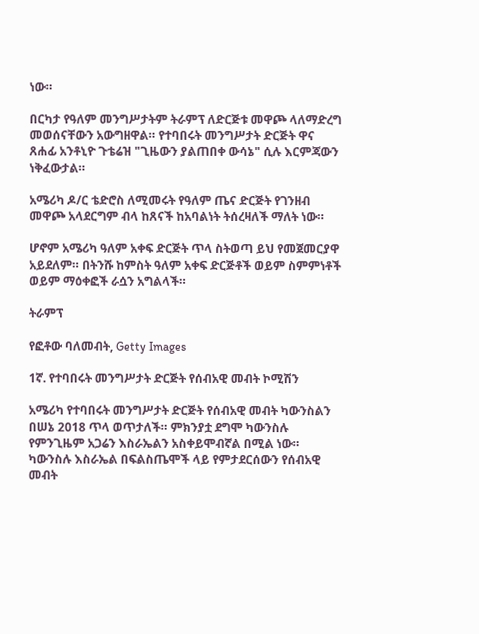ነው።

በርካታ የዓለም መንግሥታትም ትራምፕ ለድርጅቱ መዋጮ ላለማድረግ መወሰናቸውን አውግዘዋል። የተባበሩት መንግሥታት ድርጅት ዋና ጸሐፊ አንቶኒዮ ጉቴሬዝ "ጊዜውን ያልጠበቀ ውሳኔ" ሲሉ እርምጃውን ነቅፈውታል።

አሜሪካ ዶ/ር ቴድሮስ ለሚመሩት የዓለም ጤና ድርጅት የገንዘብ መዋጮ አላደርግም ብላ ከጸናች ከአባልነት ትሰረዛለች ማለት ነው።

ሆኖም አሜሪካ ዓለም አቀፍ ድርጅት ጥላ ስትወጣ ይህ የመጀመርያዋ አይደለም። በትንሹ ከምስት ዓለም አቀፍ ድርጅቶች ወይም ስምምነቶች ወይም ማዕቀፎች ራሷን አግልላች።

ትራምፕ

የፎቶው ባለመብት, Getty Images

1ኛ. የተባበሩት መንግሥታት ድርጅት የሰብአዊ መብት ኮሚሽን

አሜሪካ የተባበሩት መንግሥታት ድርጅት የሰብአዊ መብት ካውንስልን በሠኔ 2018 ጥላ ወጥታለች። ምክንያቷ ደግሞ ካውንስሉ የምንጊዜም አጋሬን እስራኤልን አስቀይሞብኛል በሚል ነው። ካውንስሉ እስራኤል በፍልስጤሞች ላይ የምታደርሰውን የሰብአዊ መብት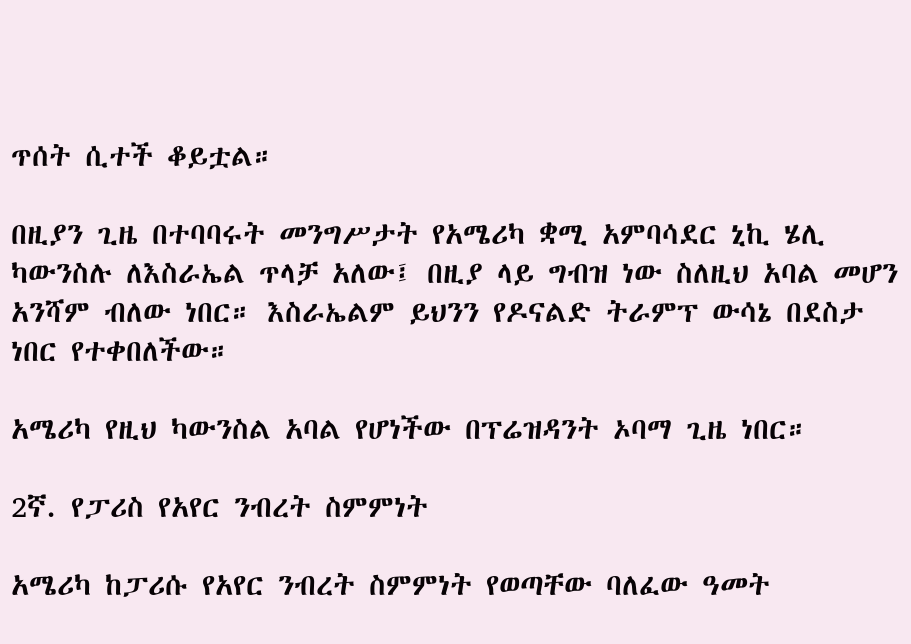ጥሰት ሲተች ቆይቷል።

በዚያን ጊዜ በተባባሩት መንግሥታት የአሜሪካ ቋሚ አምባሳደር ኒኪ ሄሊ ካውንስሉ ለእስራኤል ጥላቻ አለው፤ በዚያ ላይ ግብዝ ነው ስለዚህ አባል መሆን አንሻም ብለው ነበር። እስራኤልም ይህንን የዶናልድ ትራምፕ ውሳኔ በደስታ ነበር የተቀበለችው።

አሜሪካ የዚህ ካውንስል አባል የሆነችው በፕሬዝዳንት ኦባማ ጊዜ ነበር።

2ኛ. የፓሪስ የአየር ንብረት ስምምነት

አሜሪካ ከፓሪሱ የአየር ንብረት ስምምነት የወጣቸው ባለፈው ዓመት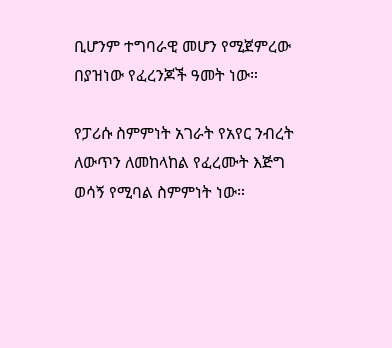ቢሆንም ተግባራዊ መሆን የሚጀምረው በያዝነው የፈረንጆች ዓመት ነው።

የፓሪሱ ስምምነት አገራት የአየር ንብረት ለውጥን ለመከላከል የፈረሙት እጅግ ወሳኝ የሚባል ስምምነት ነው።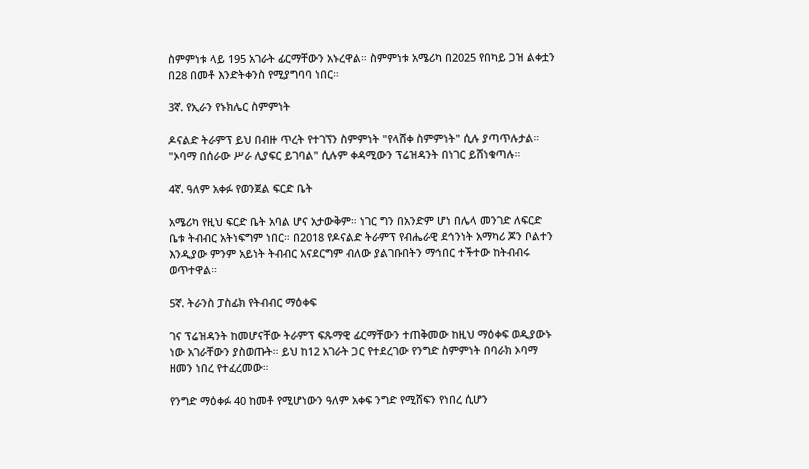ስምምነቱ ላይ 195 አገራት ፊርማቸውን አኑረዋል። ስምምነቱ አሜሪካ በ2025 የበካይ ጋዝ ልቀቷን በ28 በመቶ እንድትቀንስ የሚያግባባ ነበር።

3ኛ. የኢራን የኑክሌር ስምምነት

ዶናልድ ትራምፕ ይህ በብዙ ጥረት የተገኘን ስምምነት "የላሸቀ ስምምነት" ሲሉ ያጣጥሉታል። "ኦባማ በሰራው ሥራ ሊያፍር ይገባል" ሲሉም ቀዳሚውን ፕሬዝዳንት በነገር ይሸነቁጣሉ።

4ኛ. ዓለም አቀፉ የወንጀል ፍርድ ቤት

አሜሪካ የዚህ ፍርድ ቤት አባል ሆና አታውቅም። ነገር ግን በአንድም ሆነ በሌላ መንገድ ለፍርድ ቤቱ ትብብር አትነፍግም ነበር። በ2018 የዶናልድ ትራምፕ የብሔራዊ ደኅንነት አማካሪ ጆን ቦልተን እንዲያው ምንም አይነት ትብብር አናደርግም ብለው ያልገቡበትን ማኅበር ተችተው ከትብብሩ ወጥተዋል።

5ኛ. ትራንስ ፓስፊክ የትብብር ማዕቀፍ

ገና ፕሬዝዳንት ከመሆናቸው ትራምፕ ፍጹማዊ ፊርማቸውን ተጠቅመው ከዚህ ማዕቀፍ ወዲያውኑ ነው አገራቸውን ያስወጡት። ይህ ከ12 አገራት ጋር የተደረገው የንግድ ስምምነት በባራክ ኦባማ ዘመን ነበረ የተፈረመው።

የንግድ ማዕቀፉ 40 ከመቶ የሚሆነውን ዓለም አቀፍ ንግድ የሚሸፍን የነበረ ሲሆን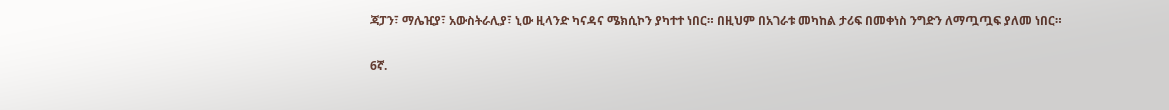ጃፓን፣ ማሌዢያ፣ አውስትራሊያ፣ ኒው ዚላንድ ካናዳና ሜክሲኮን ያካተተ ነበር። በዚህም በአገራቱ መካከል ታሪፍ በመቀነስ ንግድን ለማጧጧፍ ያለመ ነበር።

6ኛ.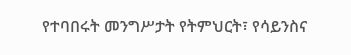የተባበሩት መንግሥታት የትምህርት፣ የሳይንስና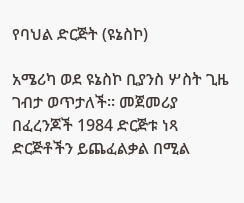የባህል ድርጅት (ዩኔስኮ)

አሜሪካ ወደ ዩኔስኮ ቢያንስ ሦስት ጊዜ ገብታ ወጥታለች። መጀመሪያ በፈረንጆች 1984 ድርጅቱ ነጻ ድርጅቶችን ይጨፈልቃል በሚል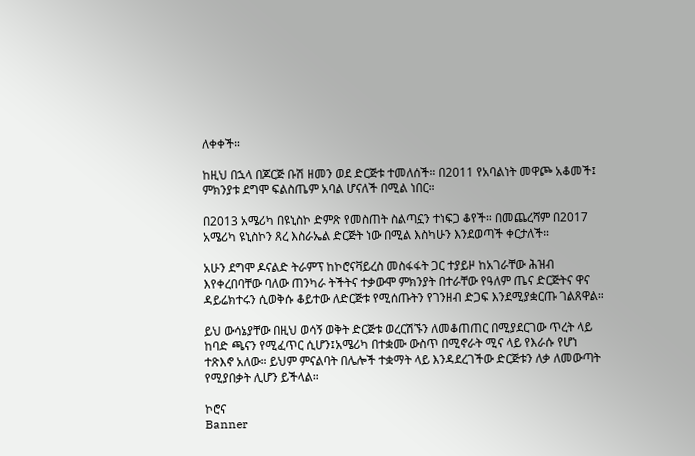ለቀቀች።

ከዚህ በኋላ በጆርጅ ቡሽ ዘመን ወደ ድርጅቱ ተመለሰች። በ2011 የአባልነት መዋጮ አቆመች፤ ምክንያቱ ደግሞ ፍልስጤም አባል ሆናለች በሚል ነበር።

በ2013 አሜሪካ በዩኒስኮ ድምጽ የመስጠት ስልጣኗን ተነፍጋ ቆየች። በመጨረሻም በ2017 አሜሪካ ዩኒስኮን ጸረ እስራኤል ድርጅት ነው በሚል እስካሁን እንደወጣች ቀርታለች።

አሁን ደግሞ ዶናልድ ትራምፕ ከኮሮናቫይረስ መስፋፋት ጋር ተያይዞ ከአገራቸው ሕዝብ እየቀረበባቸው ባለው ጠንካራ ትችትና ተቃውሞ ምክንያት በተራቸው የዓለም ጤና ድርጅትና ዋና ዳይሬክተሩን ሲወቅሱ ቆይተው ለድርጅቱ የሚሰጡትን የገንዘብ ድጋፍ እንደሚያቋርጡ ገልጸዋል።

ይህ ውሳኔያቸው በዚህ ወሳኝ ወቅት ድርጅቱ ወረርሽኙን ለመቆጠጠር በሚያደርገው ጥረት ላይ ከባድ ጫናን የሚፈጥር ሲሆን፤አሜሪካ በተቋሙ ውስጥ በሚኖራት ሚና ላይ የእራሱ የሆነ ተጽእኖ አለው። ይህም ምናልባት በሌሎች ተቋማት ላይ እንዳደረገችው ድርጅቱን ለቃ ለመውጣት የሚያበቃት ሊሆን ይችላል።

ኮሮና
Banner